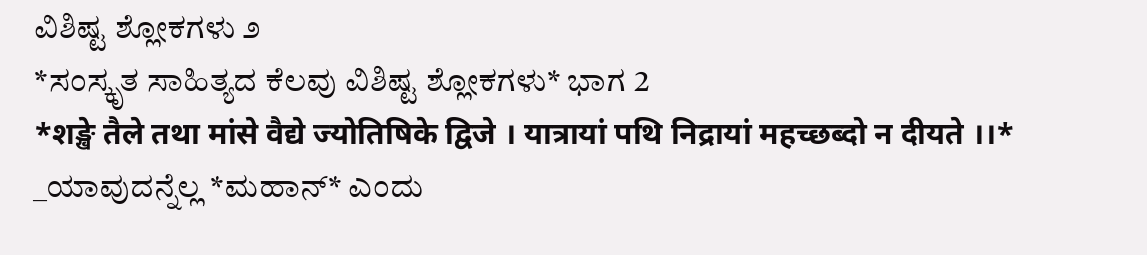ವಿಶಿಷ್ಟ ಶ್ಲೋಕಗಳು ೨
*ಸಂಸ್ಕೃತ ಸಾಹಿತ್ಯದ ಕೆಲವು ವಿಶಿಷ್ಟ ಶ್ಲೋಕಗಳು* ಭಾಗ 2
*शङ्खे तैले तथा मांसे वैद्ये ज्योतिषिके द्विजे । यात्रायां पथि निद्रायां महच्छब्दो न दीयते ।।*
_ಯಾವುದನ್ನೆಲ್ಲ *ಮಹಾನ್* ಎಂದು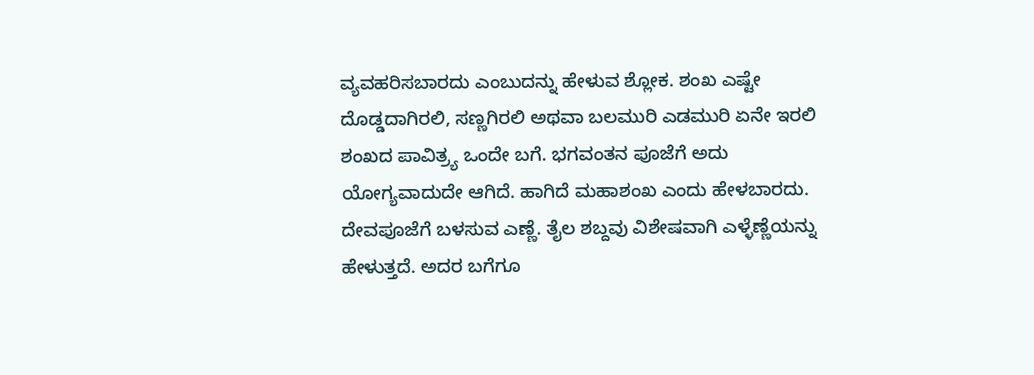ವ್ಯವಹರಿಸಬಾರದು ಎಂಬುದನ್ನು ಹೇಳುವ ಶ್ಲೋಕ. ಶಂಖ ಎಷ್ಟೇ ದೊಡ್ಡದಾಗಿರಲಿ, ಸಣ್ಣಗಿರಲಿ ಅಥವಾ ಬಲಮುರಿ ಎಡಮುರಿ ಏನೇ ಇರಲಿ ಶಂಖದ ಪಾವಿತ್ರ್ಯ ಒಂದೇ ಬಗೆ. ಭಗವಂತನ ಪೂಜೆಗೆ ಅದು ಯೋಗ್ಯವಾದುದೇ ಆಗಿದೆ. ಹಾಗಿದೆ ಮಹಾಶಂಖ ಎಂದು ಹೇಳಬಾರದು. ದೇವಪೂಜೆಗೆ ಬಳಸುವ ಎಣ್ಣೆ. ತೈಲ ಶಬ್ದವು ವಿಶೇಷವಾಗಿ ಎಳ್ಳೆಣ್ಣೆಯನ್ನು ಹೇಳುತ್ತದೆ. ಅದರ ಬಗೆಗೂ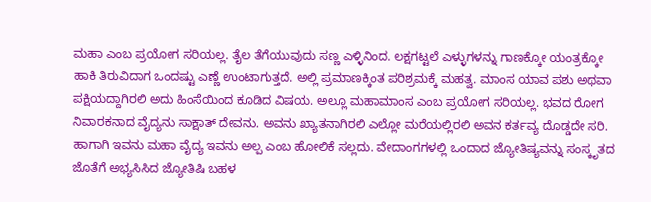ಮಹಾ ಎಂಬ ಪ್ರಯೋಗ ಸರಿಯಲ್ಲ. ತೈಲ ತೆಗೆಯುವುದು ಸಣ್ಣ ಎಳ್ಳಿನಿಂದ. ಲಕ್ಷಗಟ್ಟಲೆ ಎಳ್ಳುಗಳನ್ನು ಗಾಣಕ್ಕೋ ಯಂತ್ರಕ್ಕೋ ಹಾಕಿ ತಿರುವಿದಾಗ ಒಂದಷ್ಟು ಎಣ್ಣೆ ಉಂಟಾಗುತ್ತದೆ. ಅಲ್ಲಿ ಪ್ರಮಾಣಕ್ಕಿಂತ ಪರಿಶ್ರಮಕ್ಕೆ ಮಹತ್ವ. ಮಾಂಸ ಯಾವ ಪಶು ಅಥವಾ ಪಕ್ಷಿಯದ್ದಾಗಿರಲಿ ಅದು ಹಿಂಸೆಯಿಂದ ಕೂಡಿದ ವಿಷಯ. ಅಲ್ಲೂ ಮಹಾಮಾಂಸ ಎಂಬ ಪ್ರಯೋಗ ಸರಿಯಲ್ಲ. ಭವದ ರೋಗ ನಿವಾರಕನಾದ ವೈದ್ಯನು ಸಾಕ್ಷಾತ್ ದೇವನು. ಅವನು ಖ್ಯಾತನಾಗಿರಲಿ ಎಲ್ಲೋ ಮರೆಯಲ್ಲಿರಲಿ ಅವನ ಕರ್ತವ್ಯ ದೊಡ್ಡದೇ ಸರಿ. ಹಾಗಾಗಿ ಇವನು ಮಹಾ ವೈದ್ಯ ಇವನು ಅಲ್ಪ ಎಂಬ ಹೋಲಿಕೆ ಸಲ್ಲದು. ವೇದಾಂಗಗಳಲ್ಲಿ ಒಂದಾದ ಜ್ಯೋತಿಷ್ಯವನ್ನು ಸಂಸ್ಕೃತದ ಜೊತೆಗೆ ಅಭ್ಯಸಿಸಿದ ಜ್ಯೋತಿಷಿ ಬಹಳ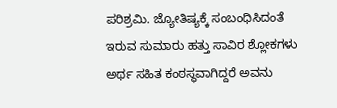ಪರಿಶ್ರಮಿ. ಜ್ಯೋತಿಷ್ಯಕ್ಕೆ ಸಂಬಂಧಿಸಿದಂತೆ ಇರುವ ಸುಮಾರು ಹತ್ತು ಸಾವಿರ ಶ್ಲೋಕಗಳು ಅರ್ಥ ಸಹಿತ ಕಂಠಸ್ಥವಾಗಿದ್ದರೆ ಅವನು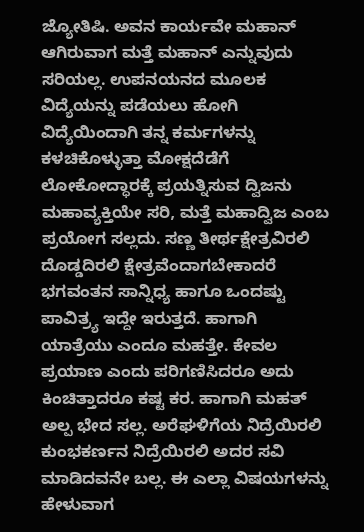ಜ್ಯೋತಿಷಿ. ಅವನ ಕಾರ್ಯವೇ ಮಹಾನ್ ಆಗಿರುವಾಗ ಮತ್ತೆ ಮಹಾನ್ ಎನ್ನುವುದು ಸರಿಯಲ್ಲ. ಉಪನಯನದ ಮೂಲಕ ವಿದ್ಯೆಯನ್ನು ಪಡೆಯಲು ಹೋಗಿ ವಿದ್ಯೆಯಿಂದಾಗಿ ತನ್ನ ಕರ್ಮಗಳನ್ನು ಕಳಚಿಕೊಳ್ಳುತ್ತಾ ಮೋಕ್ಷದೆಡೆಗೆ ಲೋಕೋದ್ಧಾರಕ್ಕೆ ಪ್ರಯತ್ನಿಸುವ ದ್ವಿಜನು ಮಹಾವ್ಯಕ್ತಿಯೇ ಸರಿ, ಮತ್ತೆ ಮಹಾದ್ವಿಜ ಎಂಬ ಪ್ರಯೋಗ ಸಲ್ಲದು. ಸಣ್ಣ ತೀರ್ಥಕ್ಷೇತ್ರವಿರಲಿ ದೊಡ್ಡದಿರಲಿ ಕ್ಷೇತ್ರವೆಂದಾಗಬೇಕಾದರೆ ಭಗವಂತನ ಸಾನ್ನಿಧ್ಯ ಹಾಗೂ ಒಂದಷ್ಟು ಪಾವಿತ್ರ್ಯ ಇದ್ದೇ ಇರುತ್ತದೆ. ಹಾಗಾಗಿ ಯಾತ್ರೆಯು ಎಂದೂ ಮಹತ್ತೇ. ಕೇವಲ ಪ್ರಯಾಣ ಎಂದು ಪರಿಗಣಿಸಿದರೂ ಅದು ಕಿಂಚಿತ್ತಾದರೂ ಕಷ್ಟ ಕರ. ಹಾಗಾಗಿ ಮಹತ್ ಅಲ್ಪ ಭೇದ ಸಲ್ಲ. ಅರೆಘಳಿಗೆಯ ನಿದ್ರೆಯಿರಲಿ ಕುಂಭಕರ್ಣನ ನಿದ್ರೆಯಿರಲಿ ಅದರ ಸವಿ ಮಾಡಿದವನೇ ಬಲ್ಲ. ಈ ಎಲ್ಲಾ ವಿಷಯಗಳನ್ನು ಹೇಳುವಾಗ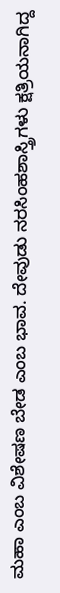ಮಹಾ ಎಂಬ ವಿಶೇಷಣ ಬೇಡ ಎಂಬ ಭಾವ. ದೇವುಡು ನರಸಿಂಹಶಾಸ್ತ್ರಿಗಳು ಕ್ಷತ್ರಿಯನಾಗಿದ್ದ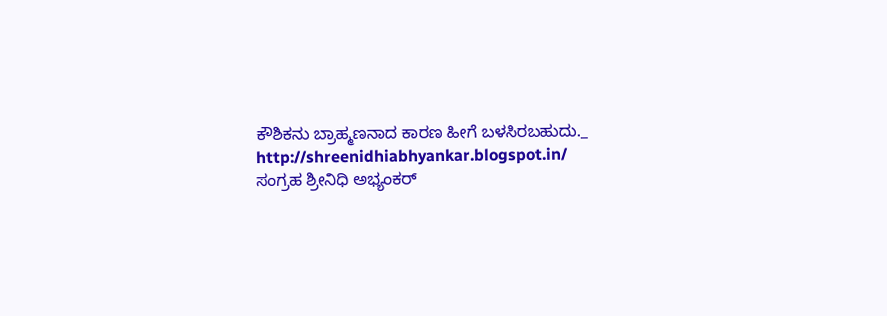ಕೌಶಿಕನು ಬ್ರಾಹ್ಮಣನಾದ ಕಾರಣ ಹೀಗೆ ಬಳಸಿರಬಹುದು._
http://shreenidhiabhyankar.blogspot.in/
ಸಂಗ್ರಹ ಶ್ರೀನಿಧಿ ಅಭ್ಯಂಕರ್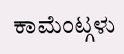ಕಾಮೆಂಟ್ಗಳು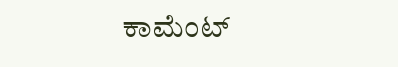ಕಾಮೆಂಟ್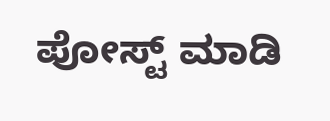ಪೋಸ್ಟ್ ಮಾಡಿ